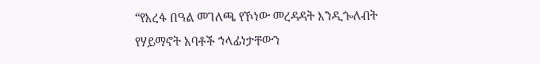“የአረፋ በዓል መገለጫ የኾነው መረዳዳት እንዲጐለብት የሃይማኖት አባቶች ኀላፊነታቸውን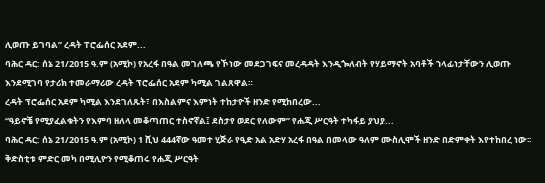ሊወጡ ይገባል” ረዳት ፐሮፌሰር አደም...
ባሕር ዳር: ሰኔ 21/2015 ዓ.ም (አሚኮ) የአረፋ በዓል መገለጫ የኾነው መደጋገፍና መረዳዳት እንዲጐለብት የሃይማኖት አባቶች ኀላፊነታቸውን ሊወጡ እንደሚገባ የታሪክ ተመራማሪው ረዳት ፕሮፌሰር አደም ካሚል ገልጸዋል።
ረዳት ፕሮፌሰር አደም ካሚል እንደገለጹት፣ በእስልምና እምነት ተከታዮች ዘንድ የሚከበረው...
“ዓይኖቼ የሚያፈልቁትን የእምባ ዘለላ መቆጣጠር ተስኖኛል፤ ደስታየ ወደር የለውም” የሐጂ ሥርዓት ተካፋይ ያህያ...
ባሕር ዳር: ሰኔ 21/2015 ዓ.ም (አሚኮ) 1 ሺህ 444ኛው ዓመተ ሂጅራ የዒድ አል አድሃ አረፋ በዓል በመላው ዓለም ሙስሊሞች ዘንድ በድምቀት እየተከበረ ነው፡፡ ቅድስቲቱ ምድር መካ በሚሊዮን የሚቆጠሩ የሐጂ ሥርዓት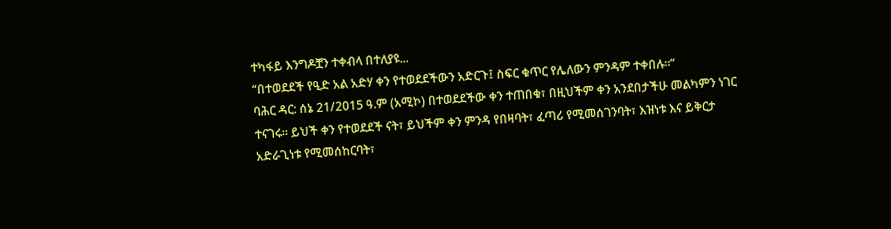ተካፋይ እንግዶቿን ተቀብላ በተለያዩ...
“በተወደደች የዒድ አል አድሃ ቀን የተወደደችውን አድርጉ፤ ስፍር ቁጥር የሌለውን ምንዳም ተቀበሉ፡፡”
ባሕር ዳር: ሰኔ 21/2015 ዓ.ም (አሚኮ) በተወደደችው ቀን ተጠበቁ፣ በዚህችም ቀን አንደበታችሁ መልካምን ነገር ተናገሩ። ይህች ቀን የተወደደች ናት፣ ይህችም ቀን ምንዳ የበዛባት፣ ፈጣሪ የሚመሰገንባት፣ እዝነቱ እና ይቅርታ አድራጊነቱ የሚመሰከርባት፣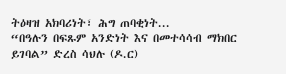ትዕዛዝ አክባሪነት፣ ሕግ ጠባቂነት...
“በዓሉን በፍጹም አንድነት እና በመተሳሳብ ማክበር ይገባል” ድረስ ሳህሉ (ዶ.ር)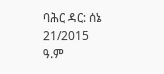ባሕር ዳር: ሰኔ 21/2015 ዓ.ም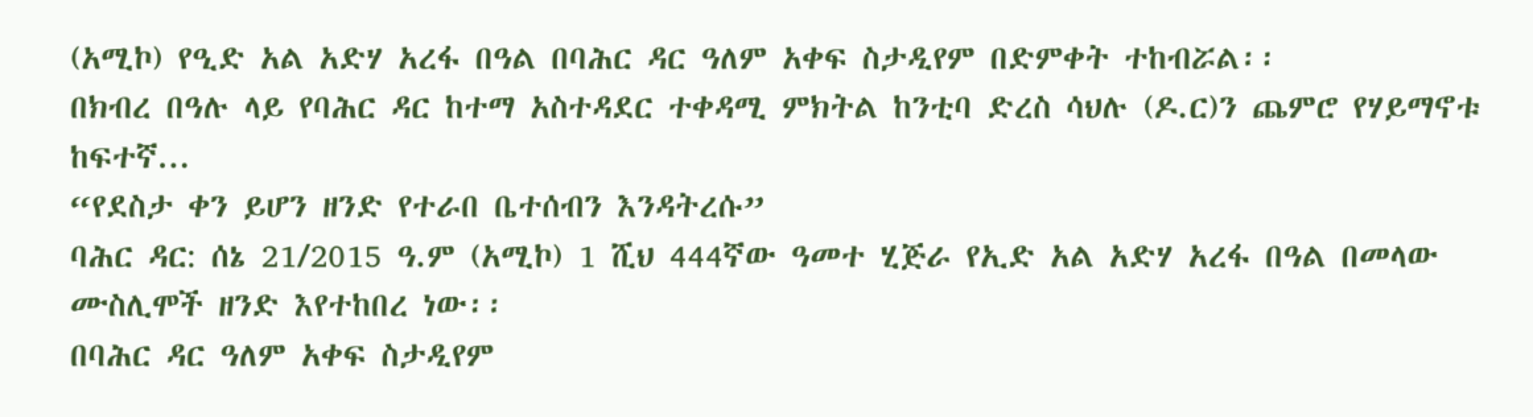(አሚኮ) የዒድ አል አድሃ አረፋ በዓል በባሕር ዳር ዓለም አቀፍ ስታዲየም በድምቀት ተከብሯል፡፡
በክብረ በዓሉ ላይ የባሕር ዳር ከተማ አስተዳደር ተቀዳሚ ምክትል ከንቲባ ድረስ ሳህሉ (ዶ.ር)ን ጨምሮ የሃይማኖቱ ከፍተኛ...
“የደስታ ቀን ይሆን ዘንድ የተራበ ቤተሰብን እንዳትረሱ”
ባሕር ዳር: ሰኔ 21/2015 ዓ.ም (አሚኮ) 1 ሺህ 444ኛው ዓመተ ሂጅራ የኢድ አል አድሃ አረፋ በዓል በመላው ሙስሊሞች ዘንድ እየተከበረ ነው፡፡
በባሕር ዳር ዓለም አቀፍ ስታዲየም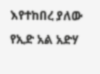እየተከበረ ያለው የኢድ አል አድሃ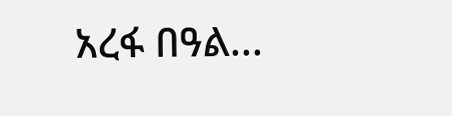አረፋ በዓል...